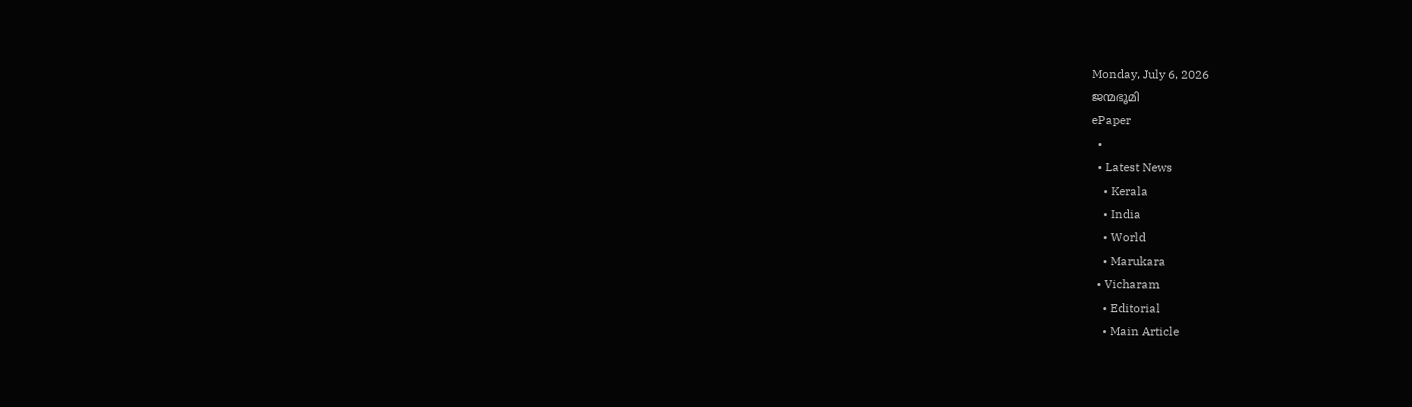Monday, July 6, 2026
ജന്മഭൂമി
ePaper
  •
  • Latest News
    • Kerala
    • India
    • World
    • Marukara
  • Vicharam
    • Editorial
    • Main Article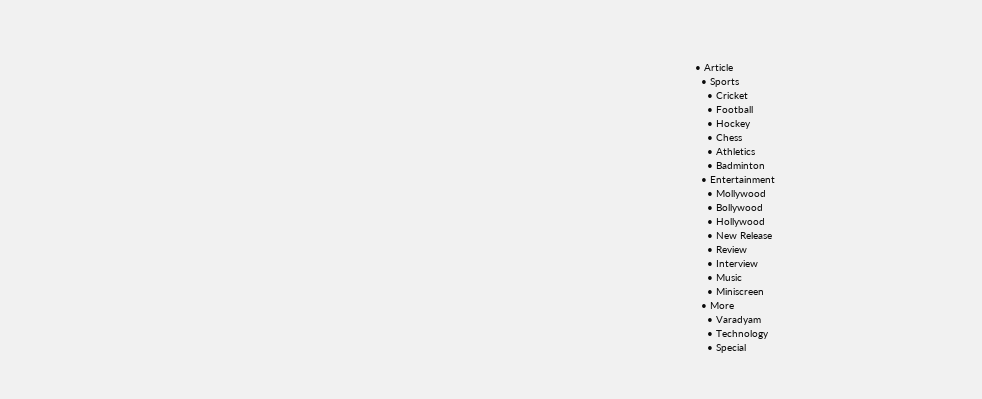• Article
  • Sports
    • Cricket
    • Football
    • Hockey
    • Chess
    • Athletics
    • Badminton
  • Entertainment
    • Mollywood
    • Bollywood
    • Hollywood
    • New Release
    • Review
    • Interview
    • Music
    • Miniscreen
  • More
    • Varadyam
    • Technology
    • Special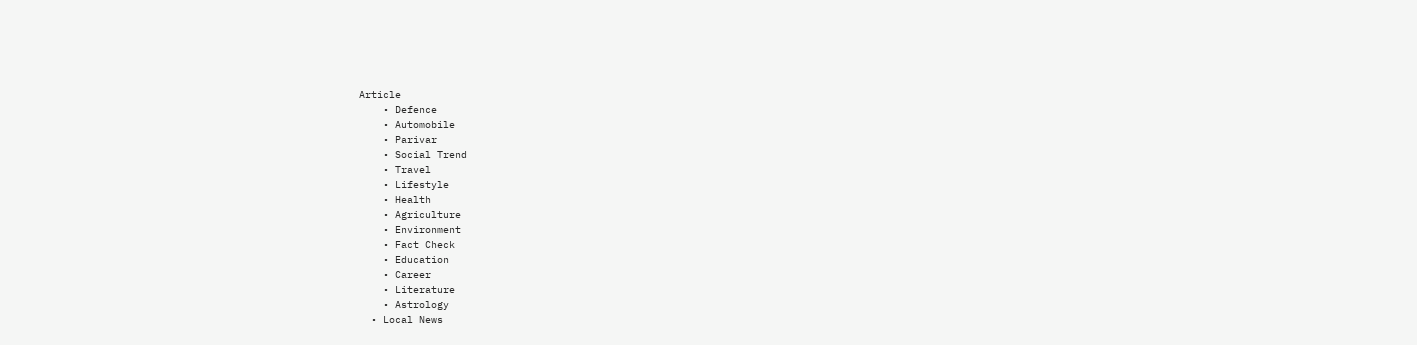Article
    • Defence
    • Automobile
    • Parivar
    • Social Trend
    • Travel
    • Lifestyle
    • Health
    • Agriculture
    • Environment
    • Fact Check
    • Education
    • Career
    • Literature
    • Astrology
  • Local News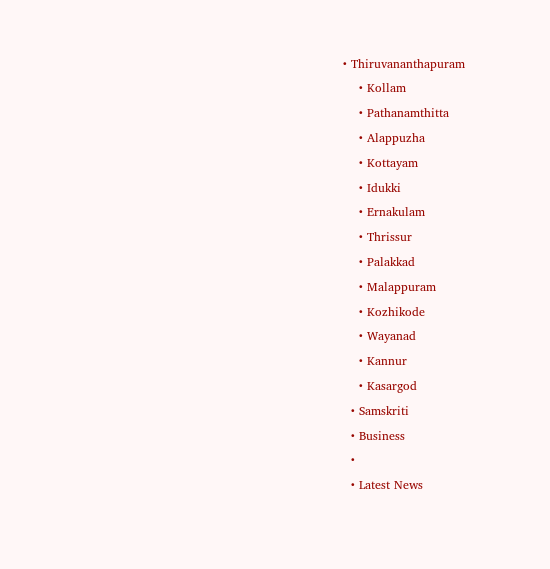• Thiruvananthapuram
    • Kollam
    • Pathanamthitta
    • Alappuzha
    • Kottayam
    • Idukki
    • Ernakulam
    • Thrissur
    • Palakkad
    • Malappuram
    • Kozhikode
    • Wayanad
    • Kannur
    • Kasargod
  • Samskriti
  • Business
  •
  • Latest News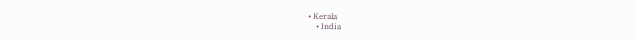• Kerala
    • India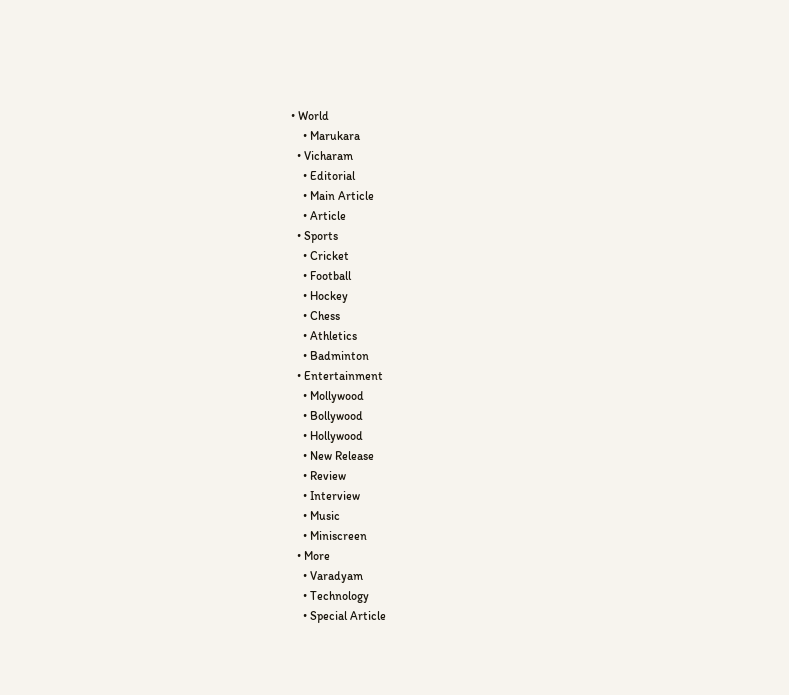• World
    • Marukara
  • Vicharam
    • Editorial
    • Main Article
    • Article
  • Sports
    • Cricket
    • Football
    • Hockey
    • Chess
    • Athletics
    • Badminton
  • Entertainment
    • Mollywood
    • Bollywood
    • Hollywood
    • New Release
    • Review
    • Interview
    • Music
    • Miniscreen
  • More
    • Varadyam
    • Technology
    • Special Article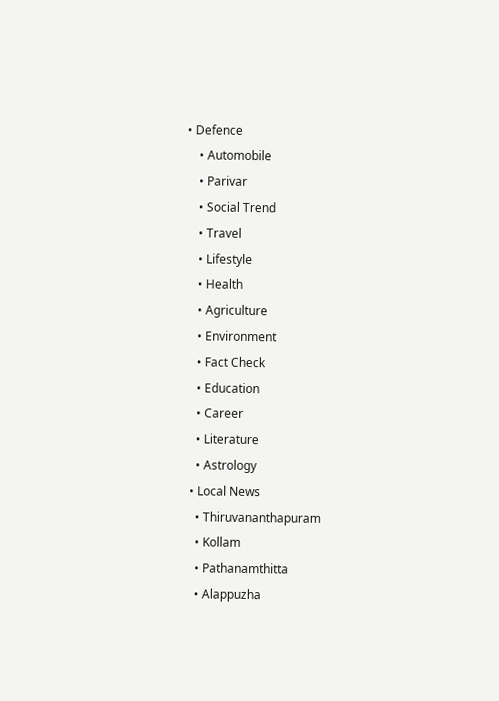• Defence
    • Automobile
    • Parivar
    • Social Trend
    • Travel
    • Lifestyle
    • Health
    • Agriculture
    • Environment
    • Fact Check
    • Education
    • Career
    • Literature
    • Astrology
  • Local News
    • Thiruvananthapuram
    • Kollam
    • Pathanamthitta
    • Alappuzha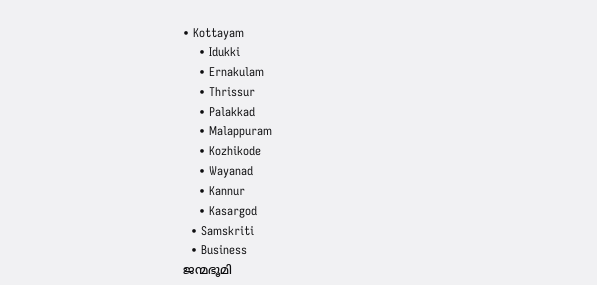• Kottayam
    • Idukki
    • Ernakulam
    • Thrissur
    • Palakkad
    • Malappuram
    • Kozhikode
    • Wayanad
    • Kannur
    • Kasargod
  • Samskriti
  • Business
ജന്മഭൂമി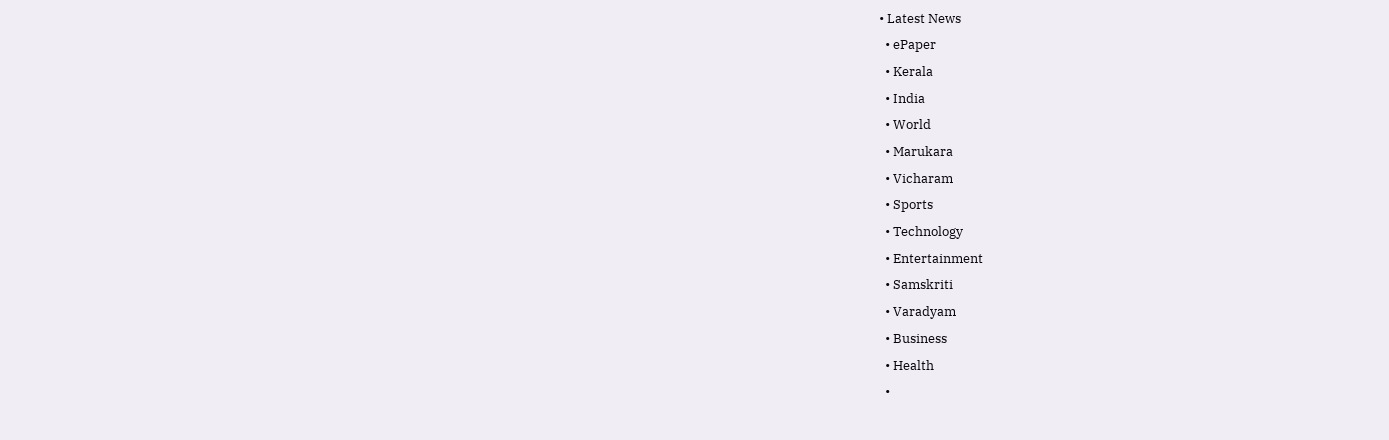• Latest News
  • ePaper
  • Kerala
  • India
  • World
  • Marukara
  • Vicharam
  • Sports
  • Technology
  • Entertainment
  • Samskriti
  • Varadyam
  • Business
  • Health
  •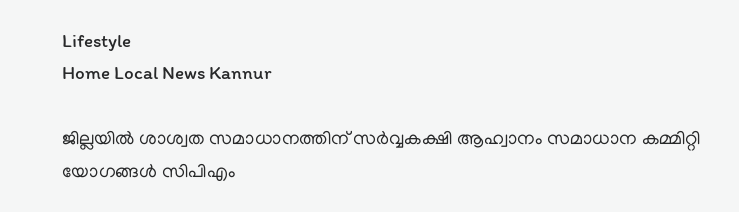Lifestyle
Home Local News Kannur

ജില്ലയില്‍ ശാശ്വത സമാധാനത്തിന് സര്‍വ്വകക്ഷി ആഹ്വാനം സമാധാന കമ്മിറ്റി യോഗങ്ങള്‍ സിപിഎം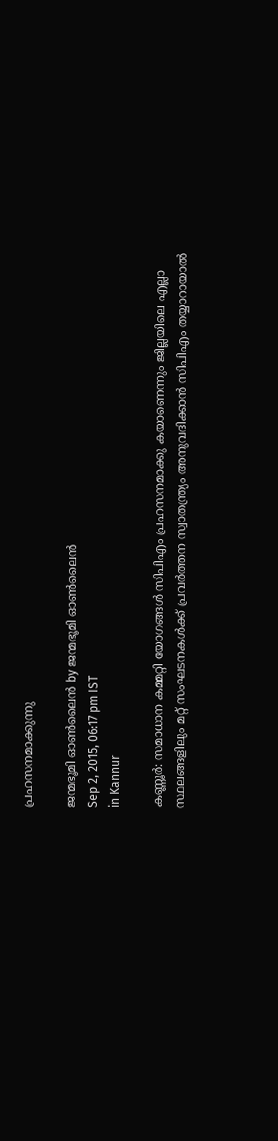പ്രഹസനമാക്കുന്നു

ജന്മഭൂമി ഓണ്‍ലൈന്‍ by ജന്മഭൂമി ഓണ്‍ലൈന്‍
Sep 2, 2015, 06:17 pm IST
in Kannur

കണ്ണൂര്‍: സമാധാന കമ്മറ്റി യോഗങ്ങള്‍ സിപിഎം പ്രഹസനമാക്കു കയാണെന്നും ജില്ലയിലെ എല്ലാ സ്ഥലങ്ങളിലും മറ്റ് സംഘടനകള്‍ക്ക് പ്രവര്‍ത്തന സ്വാതന്ത്ര്യം അനുവദിക്കാന്‍ സിപിഎം തയ്യാറായാല്‍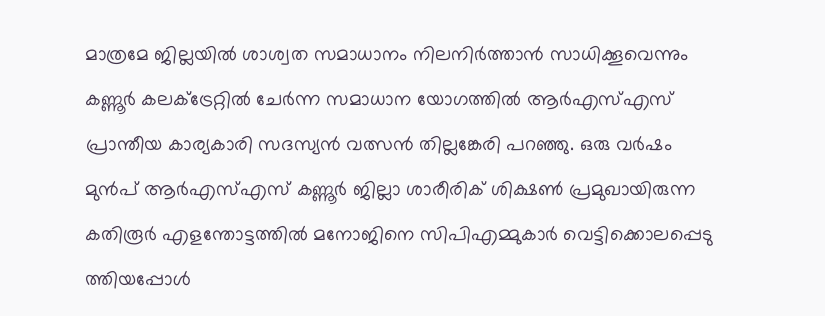മാത്രമേ ജില്ലയില്‍ ശാശ്വത സമാധാനം നിലനിര്‍ത്താന്‍ സാധിക്കൂവെന്നും കണ്ണൂര്‍ കലക്‌ട്രേറ്റില്‍ ചേര്‍ന്ന സമാധാന യോഗത്തില്‍ ആര്‍എസ്എസ് പ്രാന്തീയ കാര്യകാരി സദസ്യന്‍ വത്സന്‍ തില്ലങ്കേരി പറഞ്ഞു. ഒരു വര്‍ഷം മുന്‍പ് ആര്‍എസ്എസ് കണ്ണൂര്‍ ജില്ലാ ശാരീരിക് ശിക്ഷണ്‍ പ്രമുഖായിരുന്ന കതിരൂര്‍ എളന്തോട്ടത്തില്‍ മനോജിനെ സിപിഎമ്മുകാര്‍ വെട്ടിക്കൊലപ്പെടു ത്തിയപ്പോള്‍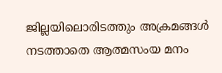ജില്ലയിലൊരിടത്തും അക്രമങ്ങള്‍ നടത്താതെ ആത്മസംയ മനം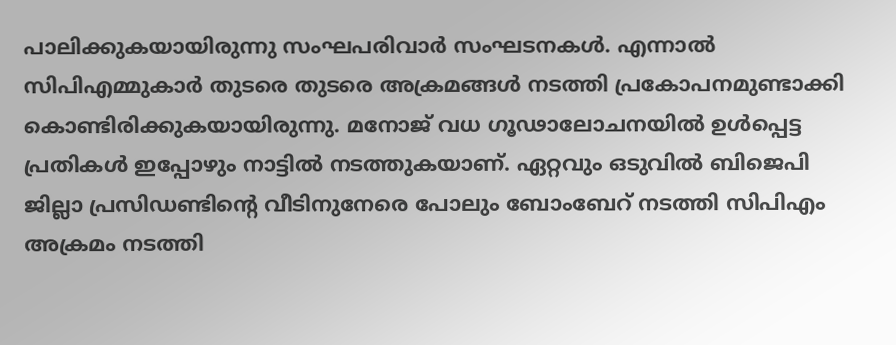പാലിക്കുകയായിരുന്നു സംഘപരിവാര്‍ സംഘടനകള്‍. എന്നാല്‍ സിപിഎമ്മുകാര്‍ തുടരെ തുടരെ അക്രമങ്ങള്‍ നടത്തി പ്രകോപനമുണ്ടാക്കി കൊണ്ടിരിക്കുകയായിരുന്നു. മനോജ് വധ ഗൂഢാലോചനയില്‍ ഉള്‍പ്പെട്ട പ്രതികള്‍ ഇപ്പോഴും നാട്ടില്‍ നടത്തുകയാണ്. ഏറ്റവും ഒടുവില്‍ ബിജെപി ജില്ലാ പ്രസിഡണ്ടിന്റെ വീടിനുനേരെ പോലും ബോംബേറ് നടത്തി സിപിഎം അക്രമം നടത്തി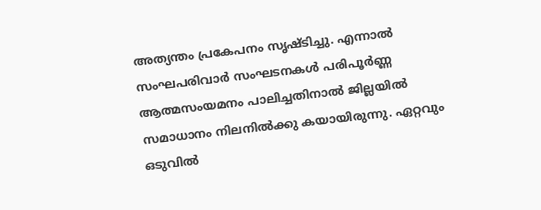അത്യന്തം പ്രകേപനം സൃഷ്ടിച്ചു. എന്നാല്‍ സംഘപരിവാര്‍ സംഘടനകള്‍ പരിപൂര്‍ണ്ണ ആത്മസംയമനം പാലിച്ചതിനാല്‍ ജില്ലയില്‍ സമാധാനം നിലനില്‍ക്കു കയായിരുന്നു. ഏറ്റവും ഒടുവില്‍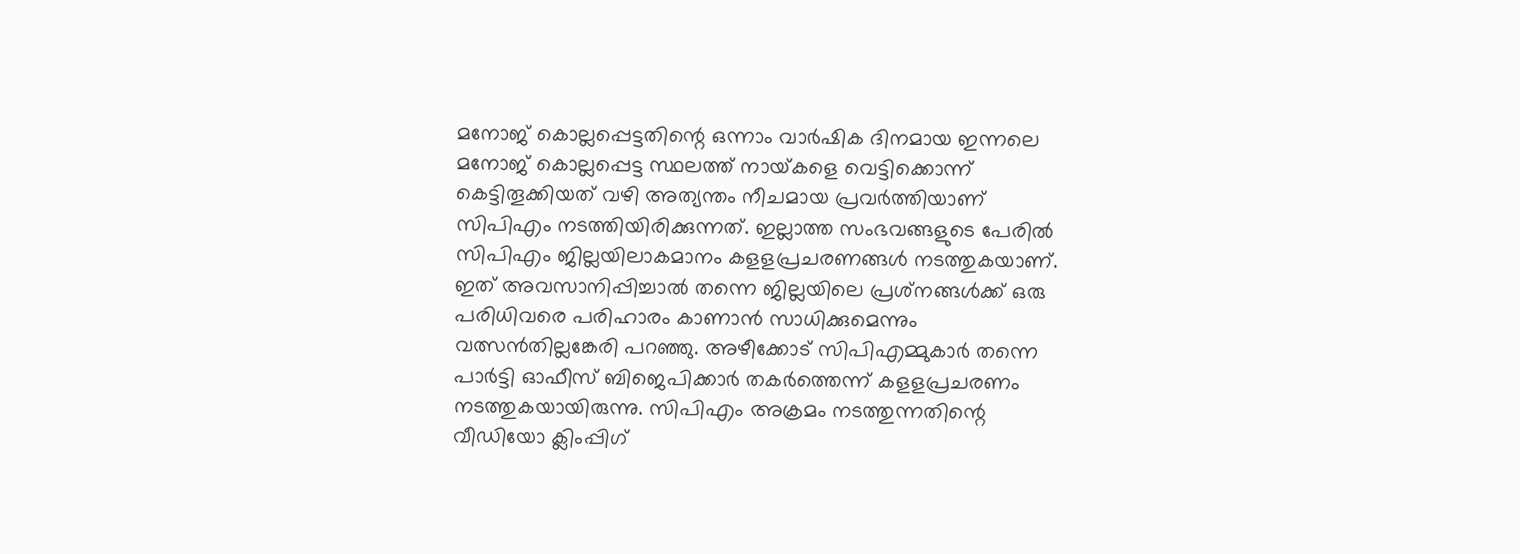മനോജ് കൊല്ലപ്പെട്ടതിന്റെ ഒന്നാം വാര്‍ഷിക ദിനമായ ഇന്നലെ മനോജ് കൊല്ലപ്പെട്ട സ്ഥലത്ത് നായ്‌കളെ വെട്ടിക്കൊന്ന് കെട്ടിതൂക്കിയത് വഴി അത്യന്തം നീചമായ പ്രവര്‍ത്തിയാണ് സിപിഎം നടത്തിയിരിക്കുന്നത്. ഇല്ലാത്ത സംഭവങ്ങളുടെ പേരില്‍ സിപിഎം ജില്ലയിലാകമാനം കളളപ്രചരണങ്ങള്‍ നടത്തുകയാണ്. ഇത് അവസാനിപ്പിച്ചാല്‍ തന്നെ ജില്ലയിലെ പ്രശ്‌നങ്ങള്‍ക്ക് ഒരു പരിധിവരെ പരിഹാരം കാണാന്‍ സാധിക്കുമെന്നും വത്സന്‍തില്ലങ്കേരി പറഞ്ഞു. അഴീക്കോട് സിപിഎമ്മുകാര്‍ തന്നെ പാര്‍ട്ടി ഓഫീസ് ബിജെപിക്കാര്‍ തകര്‍ത്തെന്ന് കളളപ്രചരണം നടത്തുകയായിരുന്നു. സിപിഎം അക്രമം നടത്തുന്നതിന്റെ വീഡിയോ ക്ലിംപ്പിഗ്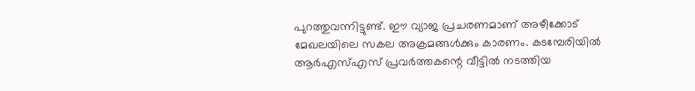പുറത്തുവന്നിട്ടുണ്ട്. ഈ വ്യാജ പ്രചരണമാണ് അഴീക്കോട് മേഖലയിലെ സകല അക്രമങ്ങള്‍ക്കും കാരണം. കടമ്പേരിയില്‍ ആര്‍എസ്എസ് പ്രവര്‍ത്തകന്റെ വീട്ടില്‍ നടത്തിയ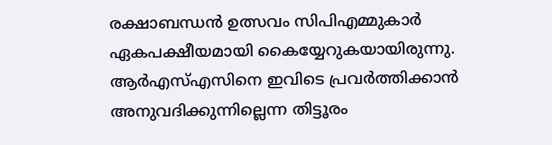രക്ഷാബന്ധന്‍ ഉത്സവം സിപിഎമ്മുകാര്‍ ഏകപക്ഷീയമായി കൈയ്യേറുകയായിരുന്നു. ആര്‍എസ്എസിനെ ഇവിടെ പ്രവര്‍ത്തിക്കാന്‍ അനുവദിക്കുന്നില്ലെന്ന തിട്ടൂരം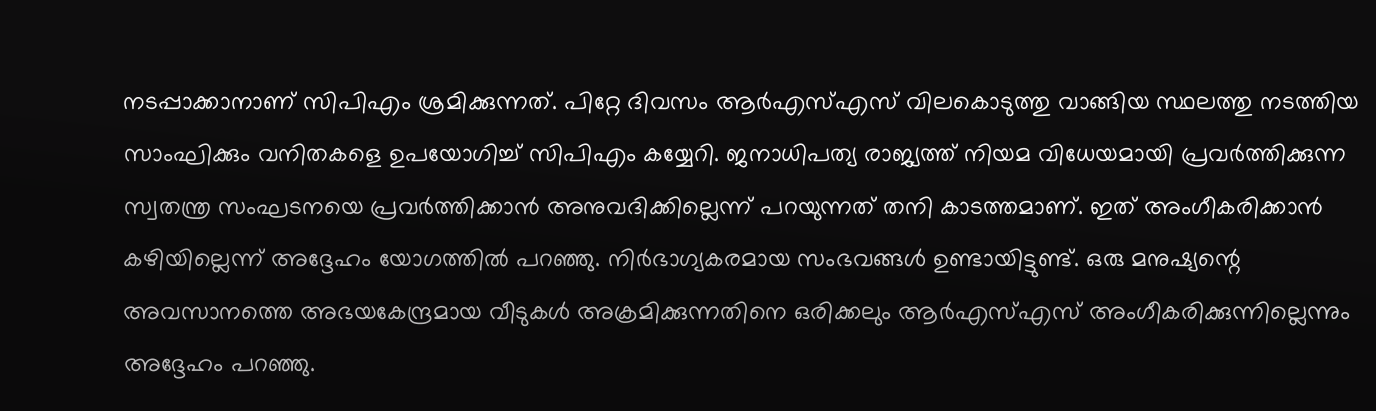നടപ്പാക്കാനാണ് സിപിഎം ശ്രമിക്കുന്നത്. പിറ്റേ ദിവസം ആര്‍എസ്എസ് വിലകൊടുത്തു വാങ്ങിയ സ്ഥലത്തു നടത്തിയ സാംഘിക്കും വനിതകളെ ഉപയോഗിച്ച് സിപിഎം കയ്യേറി. ജനാധിപത്യ രാജ്യത്ത് നിയമ വിധേയമായി പ്രവര്‍ത്തിക്കുന്ന സ്വതന്ത്ര സംഘടനയെ പ്രവര്‍ത്തിക്കാന്‍ അനുവദിക്കില്ലെന്ന് പറയുന്നത് തനി കാടത്തമാണ്. ഇത് അംഗീകരിക്കാന്‍ കഴിയില്ലെന്ന് അദ്ദേഹം യോഗത്തില്‍ പറഞ്ഞു. നിര്‍ഭാഗ്യകരമായ സംഭവങ്ങള്‍ ഉണ്ടായിട്ടുണ്ട്. ഒരു മനുഷ്യന്റെ അവസാനത്തെ അഭയകേന്ദ്രമായ വീടുകള്‍ അക്രമിക്കുന്നതിനെ ഒരിക്കലും ആര്‍എസ്എസ് അംഗീകരിക്കുന്നില്ലെന്നും അദ്ദേഹം പറഞ്ഞു.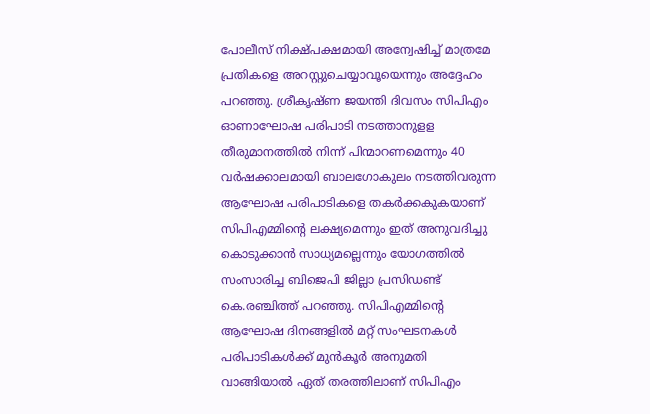പോലീസ് നിക്ഷ്പക്ഷമായി അന്വേഷിച്ച് മാത്രമേ പ്രതികളെ അറസ്റ്റുചെയ്യാവൂയെന്നും അദ്ദേഹം പറഞ്ഞു. ശ്രീകൃഷ്ണ ജയന്തി ദിവസം സിപിഎം ഓണാഘോഷ പരിപാടി നടത്താനുളള തീരുമാനത്തില്‍ നിന്ന് പിന്മാറണമെന്നും 40 വര്‍ഷക്കാലമായി ബാലഗോകുലം നടത്തിവരുന്ന ആഘോഷ പരിപാടികളെ തകര്‍ക്കകുകയാണ് സിപിഎമ്മിന്റെ ലക്ഷ്യമെന്നും ഇത് അനുവദിച്ചു കൊടുക്കാന്‍ സാധ്യമല്ലെന്നും യോഗത്തില്‍ സംസാരിച്ച ബിജെപി ജില്ലാ പ്രസിഡണ്ട് കെ.രഞ്ചിത്ത് പറഞ്ഞു. സിപിഎമ്മിന്റെ ആഘോഷ ദിനങ്ങളില്‍ മറ്റ് സംഘടനകള്‍ പരിപാടികള്‍ക്ക് മുന്‍കൂര്‍ അനുമതി വാങ്ങിയാല്‍ ഏത് തരത്തിലാണ് സിപിഎം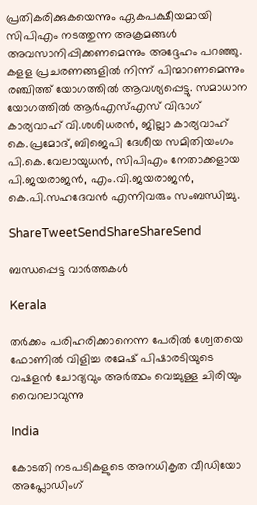പ്രതികരിക്കുകയെന്നും ഏകപക്ഷീയമായി സിപിഎം നടത്തുന്ന അക്രമങ്ങള്‍ അവസാനിപ്പിക്കണമെന്നും അദ്ദേഹം പറഞ്ഞു. കളള പ്രചരണങ്ങളില്‍ നിന്ന് പിന്മാറണമെന്നും രഞ്ചിത്ത് യോഗത്തില്‍ ആവശ്യപ്പെട്ടു. സമാധാന യോഗത്തില്‍ ആര്‍എസ്എസ് വിഭാഗ് കാര്യവാഹ് വി.ശശിധരന്‍, ജില്ലാ കാര്യവാഹ് കെ.പ്രമോദ്, ബിജെപി ദേശീയ സമിതിയംഗം പി.കെ.വേലായുധന്‍, സിപിഎം നേതാക്കളായ പി.ജയരാജന്‍, എം.വി.ജയരാജന്‍, കെ.പി.സഹദേവന്‍ എന്നിവരും സംബന്ധിച്ചു.

ShareTweetSendShareShareSend

ബന്ധപ്പെട്ട വാര്‍ത്തകള്‍

Kerala

തര്‍ക്കം പരിഹരിക്കാനെന്ന പേരില്‍ ശ്വേതയെ ഫോണില്‍ വിളിച്ച രമേഷ് പിഷാരടിയുടെ വഷളന്‍ ചോദ്യവും അര്‍ത്ഥം വെച്ചുള്ള ചിരിയും വൈറലാവുന്നു

India

കോടതി നടപടികളുടെ അനധികൃത വീഡിയോ അപ്ലോഡിംഗ്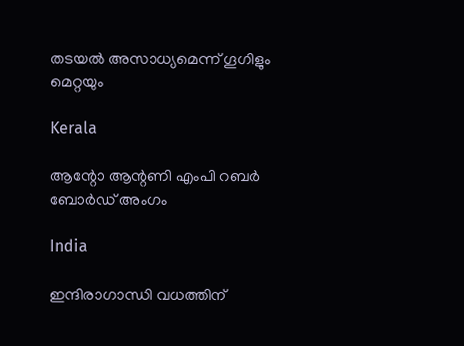തടയല്‍ അസാധ്യമെന്ന് ഗൂഗിളും മെറ്റയും

Kerala

ആന്റോ ആന്റണി എംപി റബര്‍ ബോര്‍ഡ് അംഗം

India

ഇന്ദിരാഗാന്ധി വധത്തിന്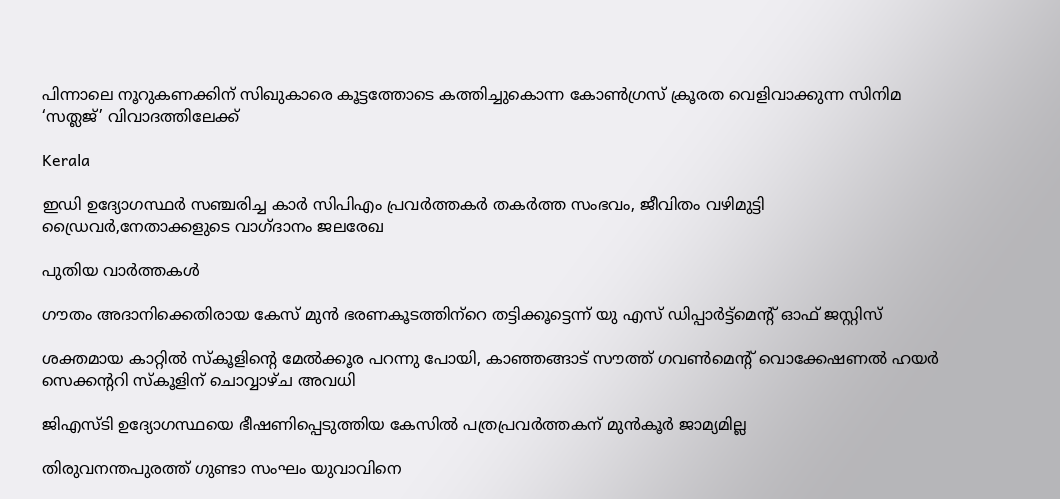പിന്നാലെ നൂറുകണക്കിന് സിഖുകാരെ കൂട്ടത്തോടെ കത്തിച്ചുകൊന്ന കോണ്‍ഗ്രസ് ക്രൂരത വെളിവാക്കുന്ന സിനിമ ‘സത്ലജ്’ വിവാദത്തിലേക്ക്

Kerala

ഇഡി ഉദ്യോഗസ്ഥര്‍ സഞ്ചരിച്ച കാര്‍ സിപിഎം പ്രവര്‍ത്തകര്‍ തകര്‍ത്ത സംഭവം, ജീവിതം വഴിമുട്ടി ഡ്രൈവര്‍,നേതാക്കളുടെ വാഗ്ദാനം ജലരേഖ

പുതിയ വാര്‍ത്തകള്‍

ഗൗതം അദാനിക്കെതിരായ കേസ് മുന്‍ ഭരണകൂടത്തിന്‌റെ തട്ടിക്കൂട്ടെന്ന് യു എസ് ഡിപ്പാര്‍ട്ട്‌മെന്റ് ഓഫ് ജസ്റ്റിസ്

ശക്തമായ കാറ്റില്‍ സ്‌കൂളിന്റെ മേല്‍ക്കൂര പറന്നു പോയി, കാഞ്ഞങ്ങാട് സൗത്ത് ഗവണ്‍മെന്റ് വൊക്കേഷണല്‍ ഹയര്‍ സെക്കന്ററി സ്‌കൂളിന് ചൊവ്വാഴ്ച അവധി

ജിഎസ്ടി ഉദ്യോഗസ്ഥയെ ഭീഷണിപ്പെടുത്തിയ കേസില്‍ പത്രപ്രവര്‍ത്തകന് മുന്‍കൂര്‍ ജാമ്യമില്ല

തിരുവനന്തപുരത്ത് ഗുണ്ടാ സംഘം യുവാവിനെ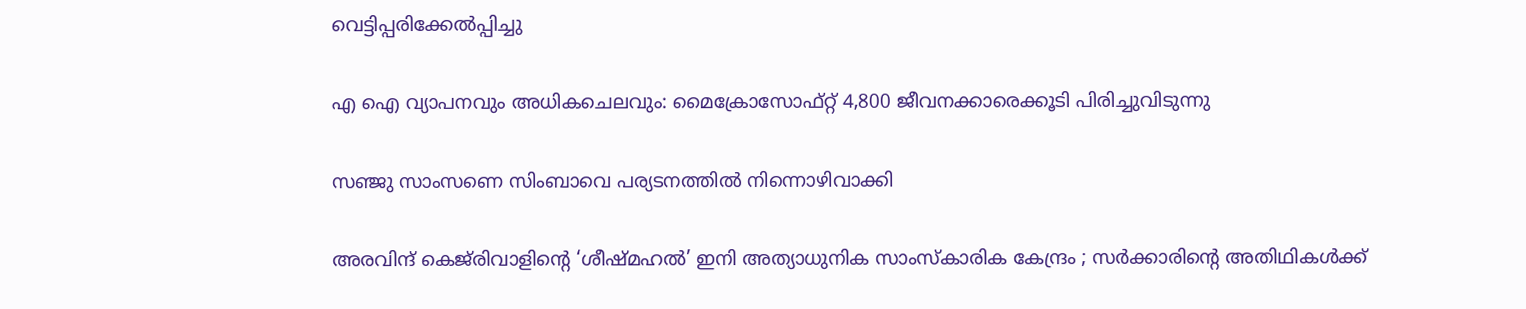വെട്ടിപ്പരിക്കേല്‍പ്പിച്ചു

എ ഐ വ്യാപനവും അധികചെലവും: മൈക്രോസോഫ്റ്റ് 4,800 ജീവനക്കാരെക്കൂടി പിരിച്ചുവിടുന്നു

സഞ്ജു സാംസണെ സിംബാവെ പര്യടനത്തില്‍ നിന്നൊഴിവാക്കി

അരവിന്ദ് കെജ്‌രിവാളിന്റെ ‘ശീഷ്മഹൽ’ ഇനി അത്യാധുനിക സാംസ്കാരിക കേന്ദ്രം ; സർക്കാരിന്റെ അതിഥികൾക്ക്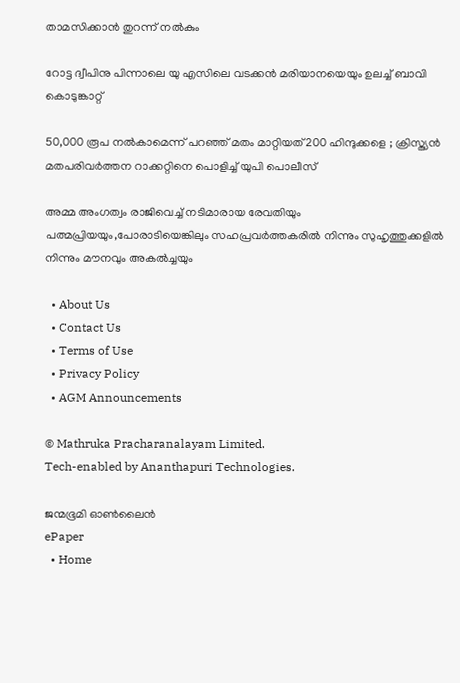താമസിക്കാൻ തുറന്ന് നൽകും

റോട്ട ദ്വീപിനു പിന്നാലെ യു എസിലെ വടക്കന്‍ മരിയാനയെയും ഉലച്ച് ബാവി കൊടുങ്കാറ്റ്

50,000 രൂപ നൽകാമെന്ന് പറഞ്ഞ് മതം മാറ്റിയത് 200 ഹിന്ദുക്കളെ ; ക്രിസ്ത്യൻ മതപരിവർത്തന റാക്കറ്റിനെ പൊളിച്ച് യുപി പൊലീസ്

അമ്മ അംഗത്വം രാജിവെച്ച് നടിമാരായ രേവതിയും പത്മപ്രിയയും,പോരാടിയെങ്കിലും സഹപ്രവര്‍ത്തകരില്‍ നിന്നും സുഹൃത്തുക്കളില്‍ നിന്നും മൗനവും അകല്‍ച്ചയും

  • About Us
  • Contact Us
  • Terms of Use
  • Privacy Policy
  • AGM Announcements

© Mathruka Pracharanalayam Limited.
Tech-enabled by Ananthapuri Technologies.

ജന്മഭൂമി ഓണ്‍ലൈന്‍
ePaper
  • Home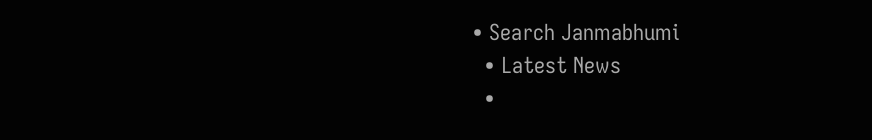• Search Janmabhumi
  • Latest News
  •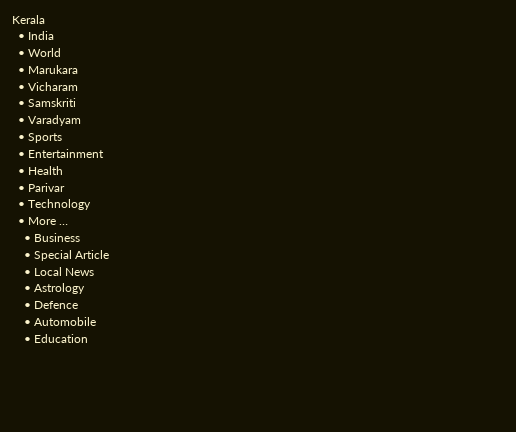Kerala
  • India
  • World
  • Marukara
  • Vicharam
  • Samskriti
  • Varadyam
  • Sports
  • Entertainment
  • Health
  • Parivar
  • Technology
  • More …
    • Business
    • Special Article
    • Local News
    • Astrology
    • Defence
    • Automobile
    • Education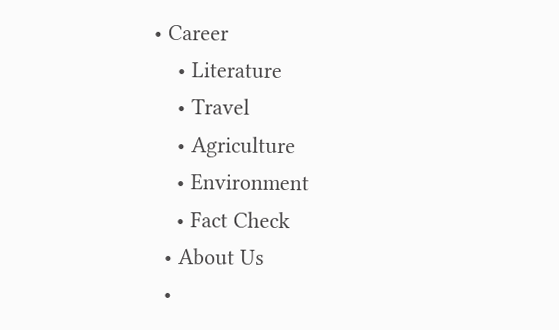• Career
    • Literature
    • Travel
    • Agriculture
    • Environment
    • Fact Check
  • About Us
  •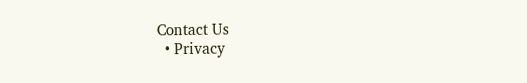Contact Us
  • Privacy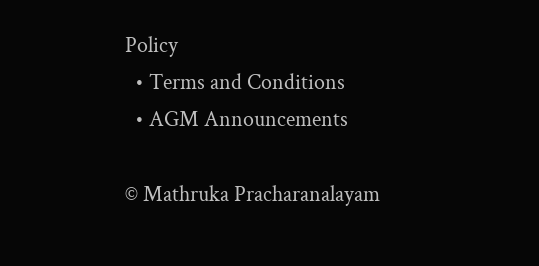Policy
  • Terms and Conditions
  • AGM Announcements

© Mathruka Pracharanalayam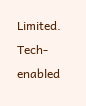Limited.
Tech-enabled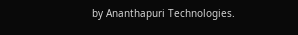by Ananthapuri Technologies.